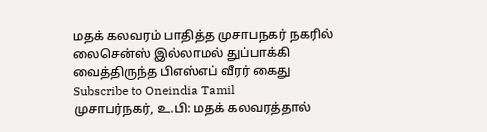மதக் கலவரம் பாதித்த முசாபநகர் நகரில் லைசென்ஸ் இல்லாமல் துப்பாக்கி வைத்திருந்த பிஎஸ்எப் வீரர் கைது
Subscribe to Oneindia Tamil
முசாபர்நகர், உ.பி: மதக் கலவரத்தால்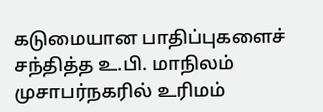கடுமையான பாதிப்புகளைச் சந்தித்த உ.பி. மாநிலம் முசாபர்நகரில் உரிமம்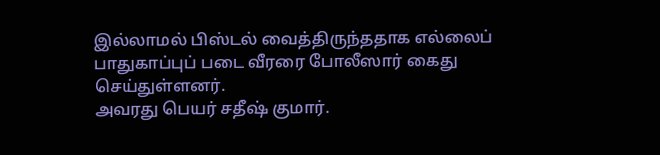இல்லாமல் பிஸ்டல் வைத்திருந்ததாக எல்லைப் பாதுகாப்புப் படை வீரரை போலீஸார் கைது செய்துள்ளனர்.
அவரது பெயர் சதீஷ் குமார்.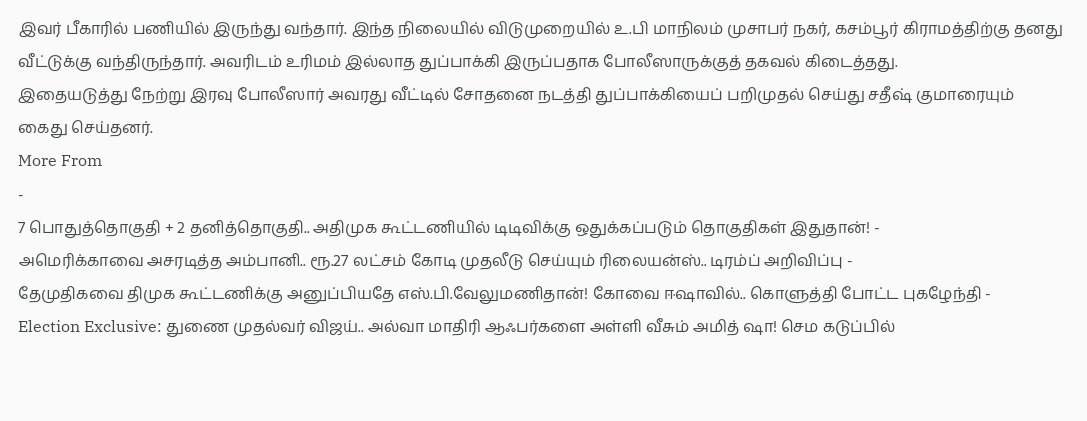இவர் பீகாரில் பணியில் இருந்து வந்தார். இந்த நிலையில் விடுமுறையில் உ.பி மாநிலம் முசாபர் நகர், கசம்பூர் கிராமத்திற்கு தனது வீட்டுக்கு வந்திருந்தார். அவரிடம் உரிமம் இல்லாத துப்பாக்கி இருப்பதாக போலீஸாருக்குத் தகவல் கிடைத்தது.
இதையடுத்து நேற்று இரவு போலீஸார் அவரது வீட்டில் சோதனை நடத்தி துப்பாக்கியைப் பறிமுதல் செய்து சதீஷ் குமாரையும் கைது செய்தனர்.
More From
-
7 பொதுத்தொகுதி + 2 தனித்தொகுதி.. அதிமுக கூட்டணியில் டிடிவிக்கு ஒதுக்கப்படும் தொகுதிகள் இதுதான்! -
அமெரிக்காவை அசரடித்த அம்பானி.. ரூ.27 லட்சம் கோடி முதலீடு செய்யும் ரிலையன்ஸ்.. டிரம்ப் அறிவிப்பு -
தேமுதிகவை திமுக கூட்டணிக்கு அனுப்பியதே எஸ்.பி.வேலுமணிதான்! கோவை ஈஷாவில்.. கொளுத்தி போட்ட புகழேந்தி -
Election Exclusive: துணை முதல்வர் விஜய்.. அல்வா மாதிரி ஆஃபர்களை அள்ளி வீசும் அமித் ஷா! செம கடுப்பில்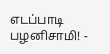எடப்பாடி பழனிசாமி! -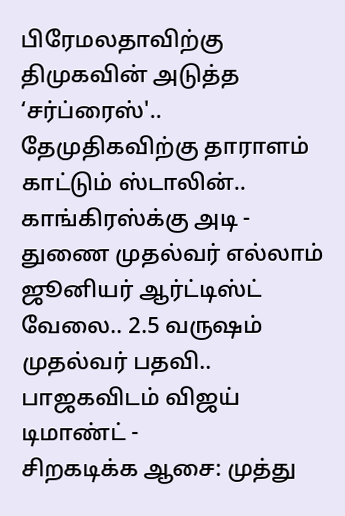பிரேமலதாவிற்கு திமுகவின் அடுத்த ‘சர்ப்ரைஸ்'.. தேமுதிகவிற்கு தாராளம் காட்டும் ஸ்டாலின்.. காங்கிரஸ்க்கு அடி -
துணை முதல்வர் எல்லாம் ஜூனியர் ஆர்ட்டிஸ்ட் வேலை.. 2.5 வருஷம் முதல்வர் பதவி.. பாஜகவிடம் விஜய் டிமாண்ட் -
சிறகடிக்க ஆசை: முத்து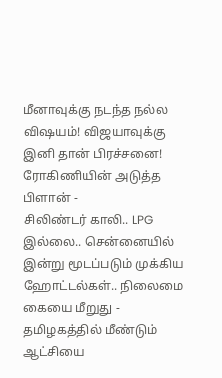மீனாவுக்கு நடந்த நல்ல விஷயம்! விஜயாவுக்கு இனி தான் பிரச்சனை! ரோகிணியின் அடுத்த பிளான் -
சிலிண்டர் காலி.. LPG இல்லை.. சென்னையில் இன்று மூடப்படும் முக்கிய ஹோட்டல்கள்.. நிலைமை கையை மீறுது -
தமிழகத்தில் மீண்டும் ஆட்சியை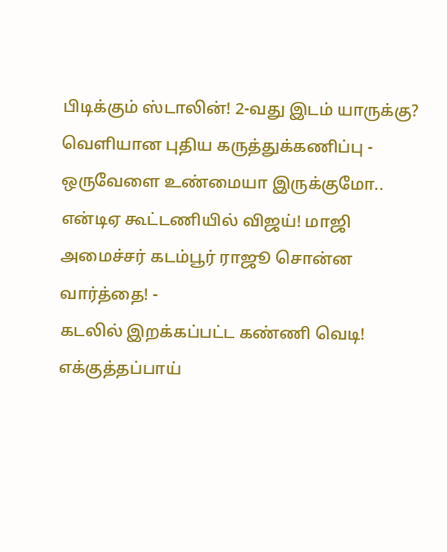பிடிக்கும் ஸ்டாலின்! 2-வது இடம் யாருக்கு? வெளியான புதிய கருத்துக்கணிப்பு -
ஒருவேளை உண்மையா இருக்குமோ.. என்டிஏ கூட்டணியில் விஜய்! மாஜி அமைச்சர் கடம்பூர் ராஜூ சொன்ன வார்த்தை! -
கடலில் இறக்கப்பட்ட கண்ணி வெடி! எக்குத்தப்பாய்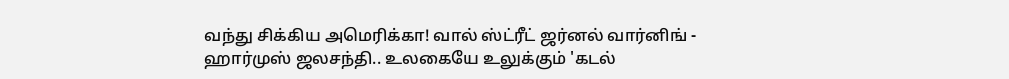வந்து சிக்கிய அமெரிக்கா! வால் ஸ்ட்ரீட் ஜர்னல் வார்னிங் -
ஹார்முஸ் ஜலசந்தி.. உலகையே உலுக்கும் 'கடல்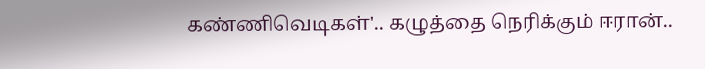கண்ணிவெடிகள்'.. கழுத்தை நெரிக்கும் ஈரான்..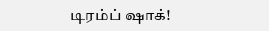டிரம்ப் ஷாக்!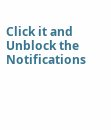Click it and Unblock the Notifications